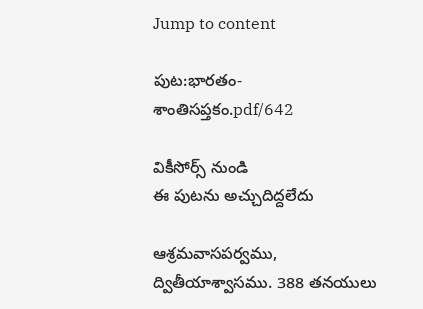Jump to content

పుట:భారతం-శాంతిసప్తకం.pdf/642

వికీసోర్స్ నుండి
ఈ పుటను అచ్చుదిద్దలేదు

ఆశ్రమవాసపర్వము, ద్వితీయాశ్వాసము. 388 తనయులు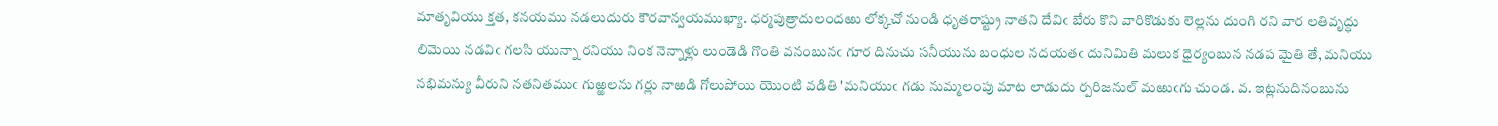మాతృవియు క్తత, కనయము నడలుదురు కౌరవాన్వయముఖ్యా. ధర్మపుత్రాదులందఱు లోక్కచో నుండి ధృతరాష్ట్రు నాతని దేవిఁ బేరు కొని వారికొడుకు లెల్లను దుంగి రని వార లతివృద్ధు లిమెయి నడవిఁ గలసి యున్నా రనియు నింక నెన్నాళ్లు లుండెడి గొంతి వనంబునఁ గూర దినుచు సనీయును బంధుల నదయతఁ దునిమితి మలుక ధైర్యంబున నడప మైతి తే, మనియు నభిమన్యు వీరుని నతనితముఁ గుఱ్ఱలను గర్లు నాఱడి గోలుపోయి యొంటి వడితి 'మనియుఁ గడు నుమ్మలంపు మాట లాడుదు ర్పరిజనుల్ మఱుఁగు చుండ. వ. ఇట్లనుదినంబును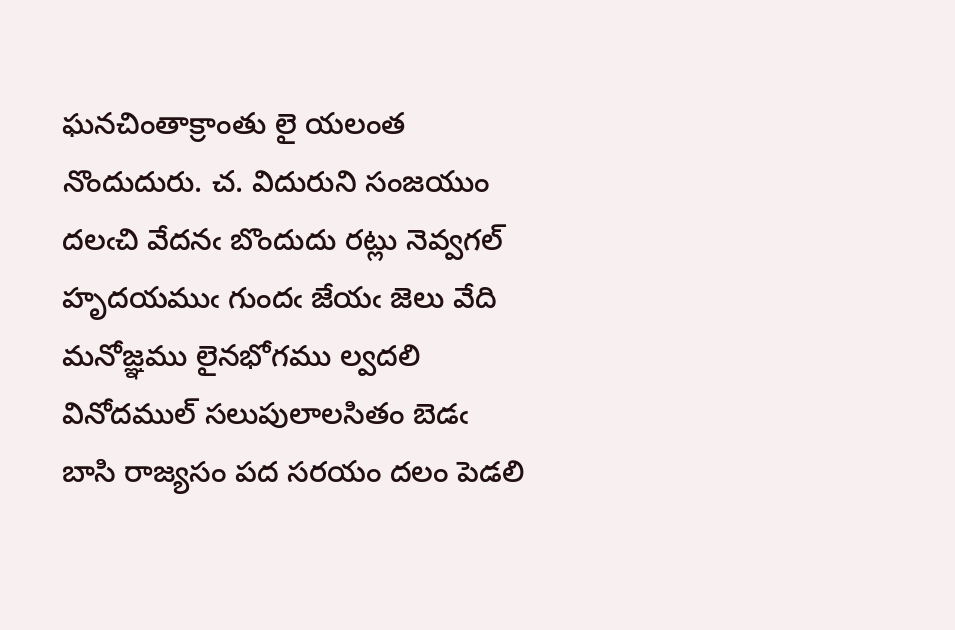ఘనచింతాక్రాంతు లై యలంత నొందుదురు. చ. విదురుని సంజయుం దలఁచి వేదనఁ బొందుదు రట్లు నెవ్వగల్ హృదయముఁ గుందఁ జేయఁ జెలు వేది మనోజ్ఞము లైనభోగము ల్వదలి వినోదముల్ సలుపులాలసితం బెడఁ బాసి రాజ్యసం పద సరయం దలం పెడలి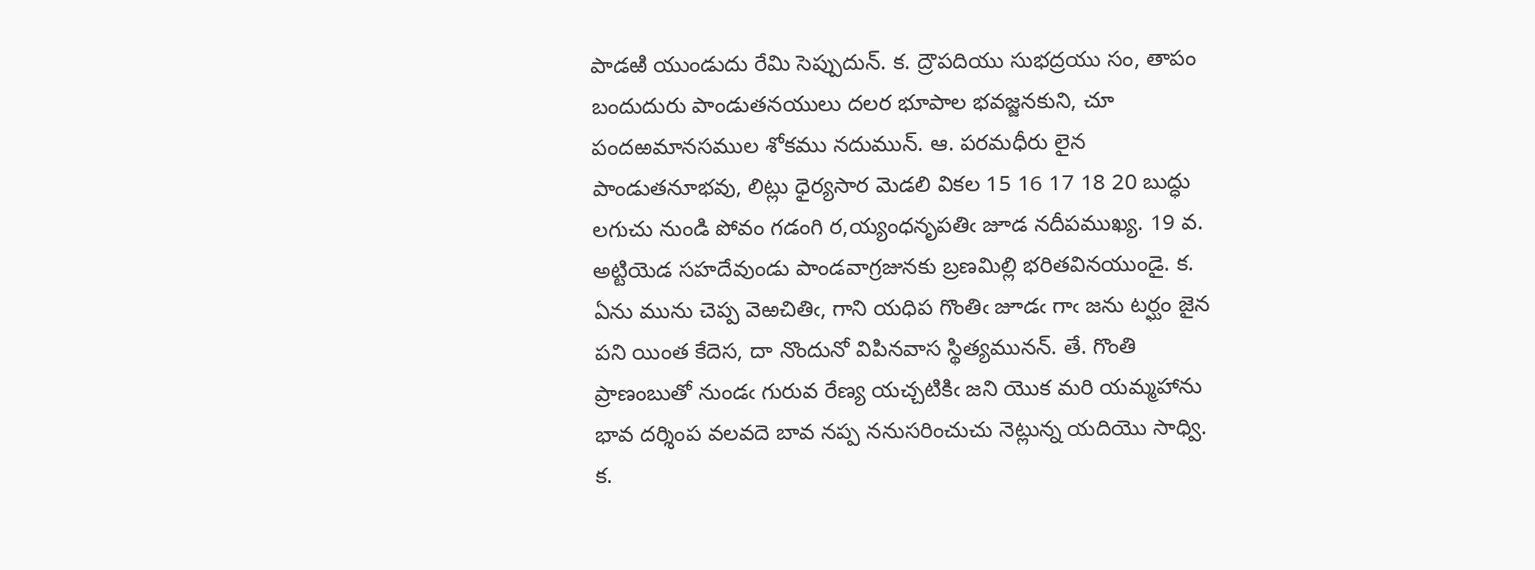పాడఱి యుండుదు రేమి సెప్పుదున్. క. ద్రౌపదియు సుభద్రయు సం, తాపం బందుదురు పాండుతనయులు దలర భూపాల భవజ్జనకుని, చూ పందఱమానసముల శోకము నదుమున్. ఆ. పరమధీరు లైన పాండుతనూభవు, లిట్లు ధైర్యసార మెడలి వికల 15 16 17 18 20 బుద్ధు లగుచు నుండి పోవం గడంగి ర,య్యంధనృపతిఁ జూడ నదీపముఖ్య. 19 వ. అట్టియెడ సహదేవుండు పాండవాగ్రజునకు బ్రణమిల్లి భరితవినయుండై. క. ఏను మును చెప్ప వెఱచితిఁ, గాని యధిప గొంతిఁ జూడఁ గాఁ జను టర్ఘం జైన పని యింత కేదెస, దా నొందునో విపినవాస స్థిత్యమునన్. తే. గొంతి ప్రాణంబుతో నుండఁ గురువ రేణ్య యచ్చటికిఁ జని యొక మరి యమ్మహాను భావ దర్శింప వలవదె బావ నప్ప ననుసరించుచు నెట్లున్న యదియొ సాధ్వి. క.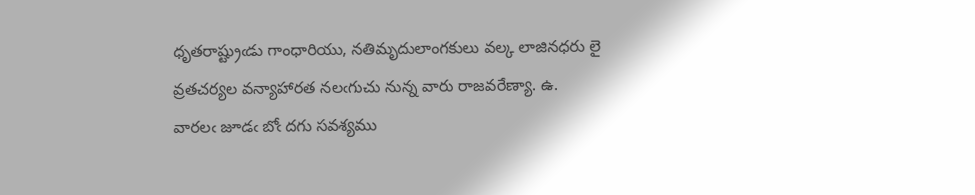ధృతరాష్ట్రుఁడు గాంధారియు, నతిమృదులాంగకులు వల్క లాజినధరు లై వ్రతచర్యల వన్యాహారత నలఁగుచు నున్న వారు రాజవరేణ్యా. ఉ. వారలఁ జూడఁ బోఁ దగు సవశ్యము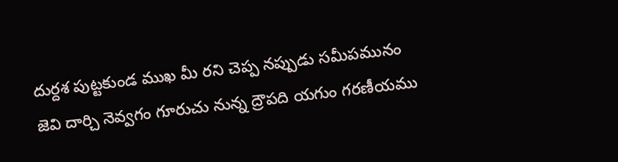దుర్దశ పుట్టకుండ ముఖ మీ రని చెప్ప నప్పుడు సమీపమునం జెవి దార్చి నెవ్వగం గూరుచు నున్న ద్రౌపది యగుం గరణీయము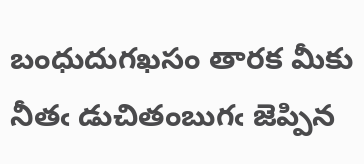బంధుదుగఖసం తారక మీకు నీతఁ డుచితంబుగఁ జెప్పిన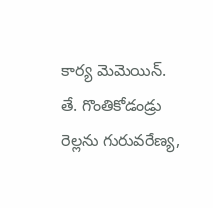కార్య మెమెయిన్. తే. గొంతికోడండ్రు రెల్లను గురువరేణ్య,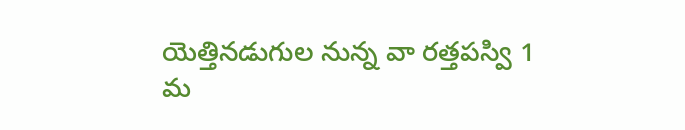యెత్తినడుగుల నున్న వా రత్తపస్వి 1 మ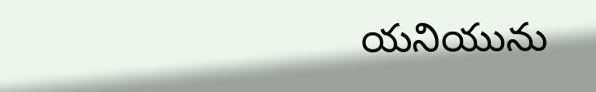యనియును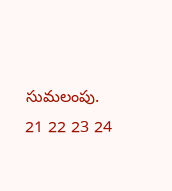సుమలంపు. 21 22 23 24